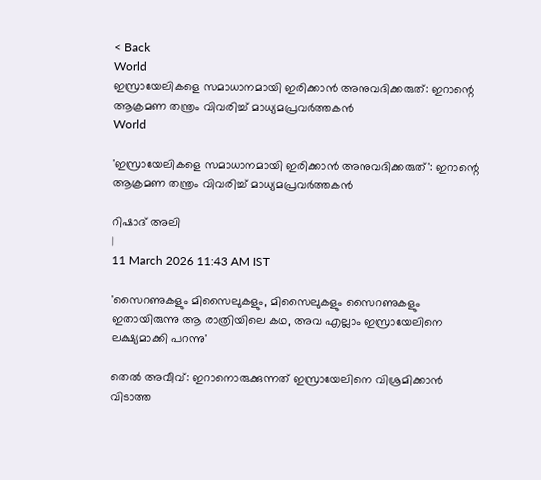< Back
World
ഇസ്രായേലികളെ സമാധാനമായി ഇരിക്കാന്‍ അനുവദിക്കരുത്: ഇറാന്റെ ആക്രമണ തന്ത്രം വിവരിച്ച് മാധ്യമപ്രവര്‍ത്തകന്‍
World

'ഇസ്രായേലികളെ സമാധാനമായി ഇരിക്കാന്‍ അനുവദിക്കരുത്': ഇറാന്റെ ആക്രമണ തന്ത്രം വിവരിച്ച് മാധ്യമപ്രവര്‍ത്തകന്‍

റിഷാദ് അലി
|
11 March 2026 11:43 AM IST

'സൈറണുകളും മിസൈലുകളും, മിസൈലുകളും സൈറണുകളും ഇതായിരുന്നു ആ രാത്രിയിലെ കഥ, അവ എല്ലാം ഇസ്രായേലിനെ ലക്ഷ്യമാക്കി പറന്നു'

തെല്‍ അവീവ്: ഇറാനൊരുക്കുന്നത് ഇസ്രായേലിനെ വിശ്രമിക്കാന്‍ വിടാത്ത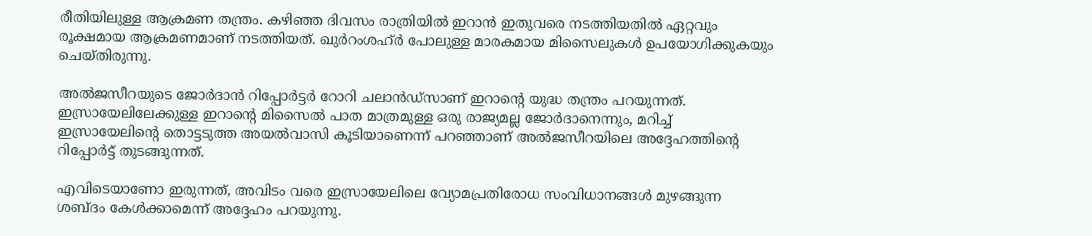രീതിയിലുള്ള ആക്രമണ തന്ത്രം. കഴിഞ്ഞ ദിവസം രാത്രിയില്‍ ഇറാന്‍ ഇതുവരെ നടത്തിയതില്‍ ഏറ്റവും രൂക്ഷമായ ആക്രമണമാണ് നടത്തിയത്. ഖുര്‍റംശഹ്ര്‍ പോലുള്ള മാരകമായ മിസൈലുകള്‍ ഉപയോഗിക്കുകയും ചെയ്തിരുന്നു.

അല്‍ജസീറയുടെ ജോര്‍ദാന്‍ റിപ്പോര്‍ട്ടര്‍ റോറി ചലാൻഡ്‌സാണ് ഇറാന്റെ യുദ്ധ തന്ത്രം പറയുന്നത്. ഇസ്രായേലിലേക്കുള്ള ഇറാന്റെ മിസൈൽ പാത മാത്രമുള്ള ഒരു രാജ്യമല്ല ജോര്‍ദാനെന്നും, മറിച്ച് ഇസ്രായേലിന്റെ തൊട്ടടുത്ത അയൽവാസി കൂടിയാണെന്ന് പറഞ്ഞാണ് അല്‍ജസീറയിലെ അദ്ദേഹത്തിന്റെ റിപ്പോര്‍ട്ട് തുടങ്ങുന്നത്.

എവിടെയാണോ ഇരുന്നത്, അവിടം വരെ ഇസ്രായേലിലെ വ്യോമപ്രതിരോധ സംവിധാനങ്ങൾ മുഴങ്ങുന്ന ശബ്ദം കേൾക്കാമെന്ന് അദ്ദേഹം പറയുന്നു.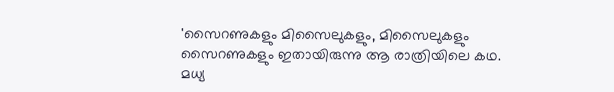'സൈറണുകളും മിസൈലുകളും, മിസൈലുകളും സൈറണുകളും ഇതായിരുന്നു ആ രാത്രിയിലെ കഥ. മധ്യ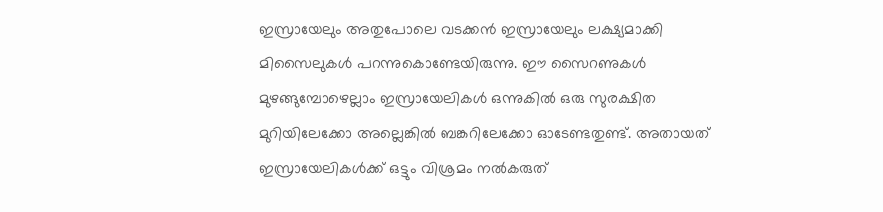ഇസ്രായേലും അതുപോലെ വടക്കൻ ഇസ്രായേലും ലക്ഷ്യമാക്കി മിസൈലുകള്‍ പറന്നുകൊണ്ടേയിരുന്നു. ഈ സൈറണുകൾ മുഴങ്ങുമ്പോഴെല്ലാം ഇസ്രായേലികൾ ഒന്നുകിൽ ഒരു സുരക്ഷിത മുറിയിലേക്കോ അല്ലെങ്കിൽ ബങ്കറിലേക്കോ ഓടേണ്ടതുണ്ട്. അതായത് ഇസ്രായേലികൾക്ക് ഒട്ടും വിശ്രമം നൽകരുത്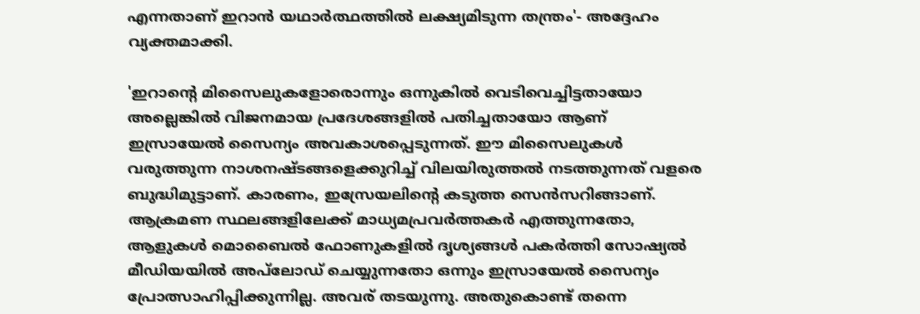എന്നതാണ് ഇറാൻ യഥാർത്ഥത്തിൽ ലക്ഷ്യമിടുന്ന തന്ത്രം'- അദ്ദേഹം വ്യക്തമാക്കി.

'ഇറാന്റെ മിസൈലുകളോരൊന്നും ഒന്നുകിൽ വെടിവെച്ചിട്ടതായോ അല്ലെങ്കിൽ വിജനമായ പ്രദേശങ്ങളിൽ പതിച്ചതായോ ആണ് ഇസ്രായേൽ സൈന്യം അവകാശപ്പെടുന്നത്. ഈ മിസൈലുകൾ വരുത്തുന്ന നാശനഷ്ടങ്ങളെക്കുറിച്ച് വിലയിരുത്തൽ നടത്തുന്നത് വളരെ ബുദ്ധിമുട്ടാണ്. കാരണം, ഇസ്രേയലിന്റെ കടുത്ത സെന്‍സറിങ്ങാണ്. ആക്രമണ സ്ഥലങ്ങളിലേക്ക് മാധ്യമപ്രവര്‍ത്തകര്‍ എത്തുന്നതോ, ആളുകൾ മൊബൈൽ ഫോണുകളിൽ ദൃശ്യങ്ങൾ പകർത്തി സോഷ്യൽ മീഡിയയിൽ അപ്‌ലോഡ് ചെയ്യുന്നതോ ഒന്നും ഇസ്രായേൽ സൈന്യം പ്രോത്സാഹിപ്പിക്കുന്നില്ല. അവര് തടയുന്നു. അതുകൊണ്ട് തന്നെ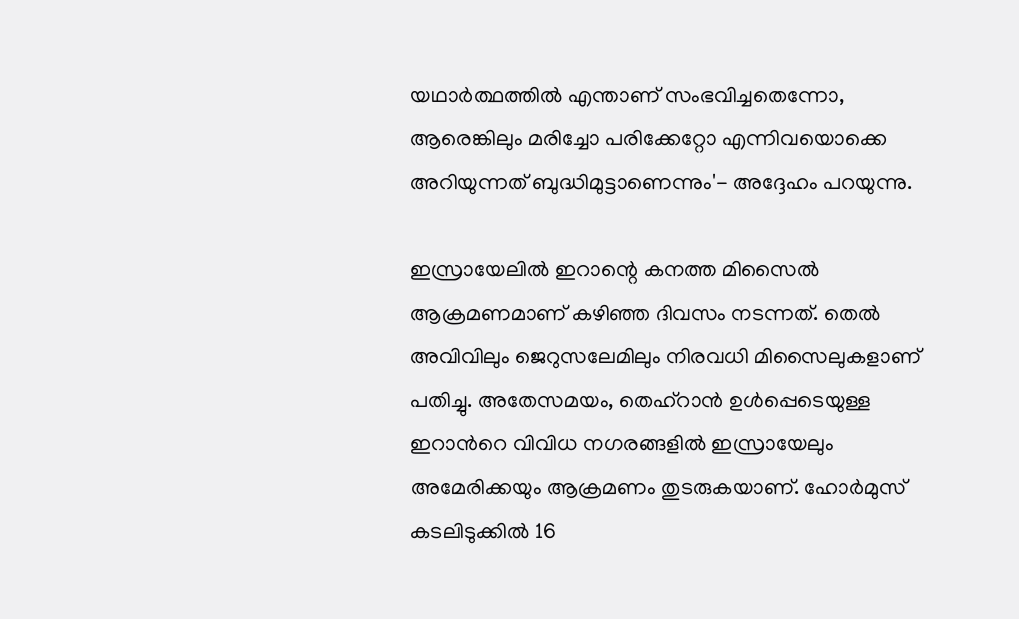യഥാർത്ഥത്തിൽ എന്താണ് സംഭവിച്ചതെന്നോ, ആരെങ്കിലും മരിച്ചോ പരിക്കേറ്റോ എന്നിവയൊക്കെ അറിയുന്നത് ബുദ്ധിമുട്ടാണെന്നും'- അദ്ദേഹം പറയുന്നു.

ഇസ്രായേലില്‍ ഇറാന്റെ കനത്ത മിസൈല്‍ ആക്രമണമാണ് കഴിഞ്ഞ ദിവസം നടന്നത്. തെല്‍ അവിവിലും ജെറുസലേമിലും നിരവധി മിസൈലുകളാണ് പതിച്ചു. അതേസമയം, തെഹ്‌റാന്‍ ഉള്‍പ്പെടെയുള്ള ഇറാന്‍റെ വിവിധ നഗരങ്ങളില്‍ ഇസ്രായേലും അമേരിക്കയും ആക്രമണം തുടരുകയാണ്. ഹോര്‍മുസ് കടലിടുക്കില്‍ 16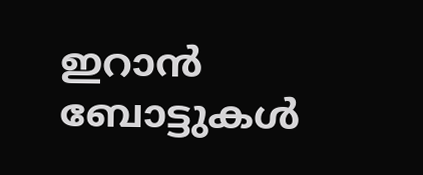ഇറാന്‍ ബോട്ടുകള്‍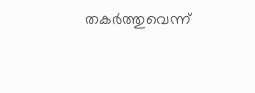തകര്‍ത്തുവെന്ന്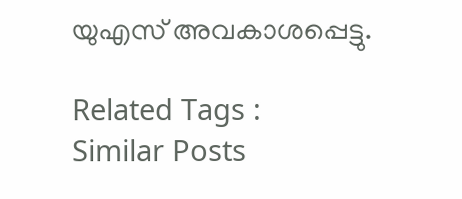യുഎസ് അവകാശപ്പെട്ടു.

Related Tags :
Similar Posts